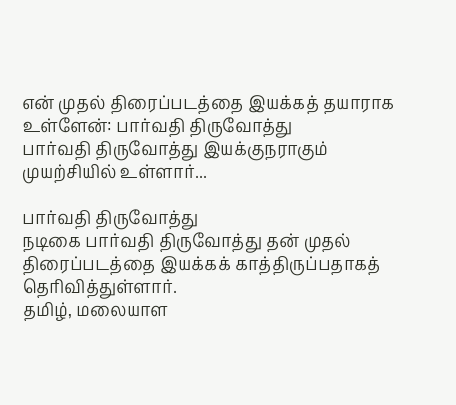என் முதல் திரைப்படத்தை இயக்கத் தயாராக உள்ளேன்: பார்வதி திருவோத்து
பார்வதி திருவோத்து இயக்குநராகும் முயற்சியில் உள்ளார்...

பார்வதி திருவோத்து
நடிகை பார்வதி திருவோத்து தன் முதல் திரைப்படத்தை இயக்கக் காத்திருப்பதாகத் தெரிவித்துள்ளார்.
தமிழ், மலையாள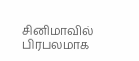சினிமாவில் பிரபலமாக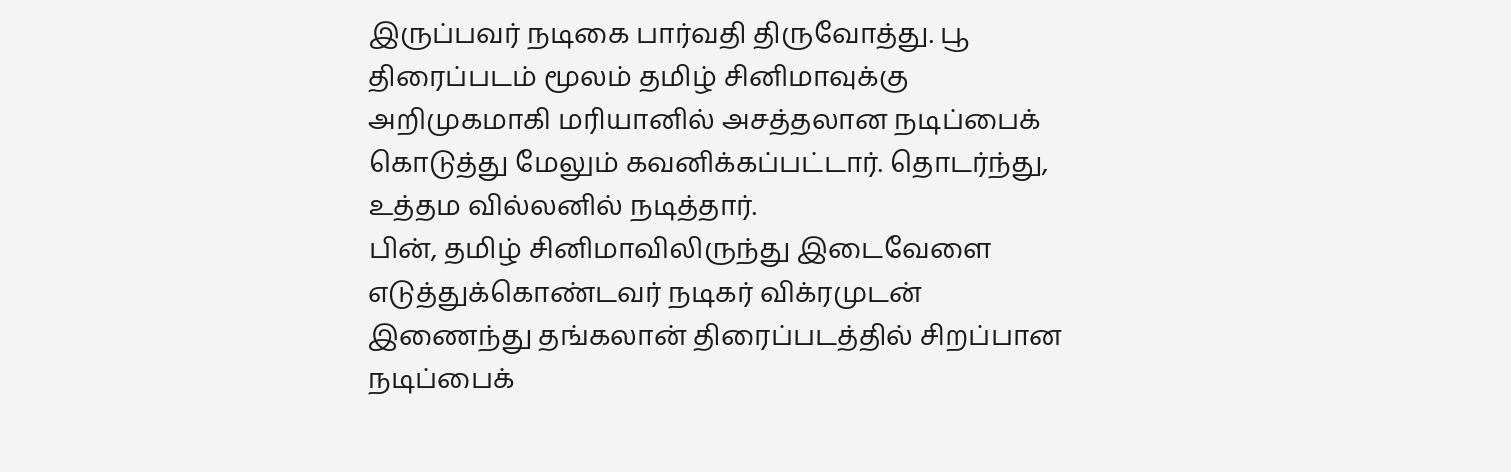இருப்பவர் நடிகை பார்வதி திருவோத்து. பூ திரைப்படம் மூலம் தமிழ் சினிமாவுக்கு அறிமுகமாகி மரியானில் அசத்தலான நடிப்பைக் கொடுத்து மேலும் கவனிக்கப்பட்டார். தொடர்ந்து, உத்தம வில்லனில் நடித்தார்.
பின், தமிழ் சினிமாவிலிருந்து இடைவேளை எடுத்துக்கொண்டவர் நடிகர் விக்ரமுடன் இணைந்து தங்கலான் திரைப்படத்தில் சிறப்பான நடிப்பைக்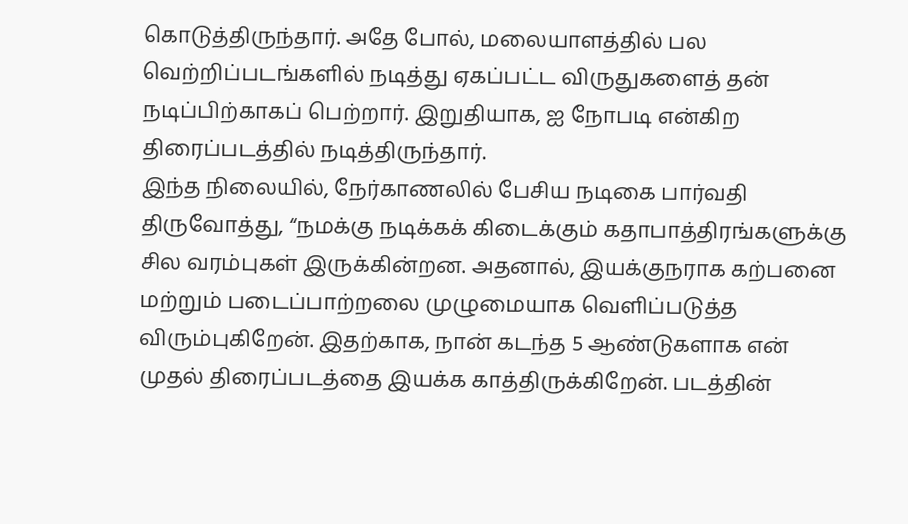கொடுத்திருந்தார். அதே போல், மலையாளத்தில் பல வெற்றிப்படங்களில் நடித்து ஏகப்பட்ட விருதுகளைத் தன் நடிப்பிற்காகப் பெற்றார். இறுதியாக, ஐ நோபடி என்கிற திரைப்படத்தில் நடித்திருந்தார்.
இந்த நிலையில், நேர்காணலில் பேசிய நடிகை பார்வதி திருவோத்து, “நமக்கு நடிக்கக் கிடைக்கும் கதாபாத்திரங்களுக்கு சில வரம்புகள் இருக்கின்றன. அதனால், இயக்குநராக கற்பனை மற்றும் படைப்பாற்றலை முழுமையாக வெளிப்படுத்த விரும்புகிறேன். இதற்காக, நான் கடந்த 5 ஆண்டுகளாக என் முதல் திரைப்படத்தை இயக்க காத்திருக்கிறேன். படத்தின்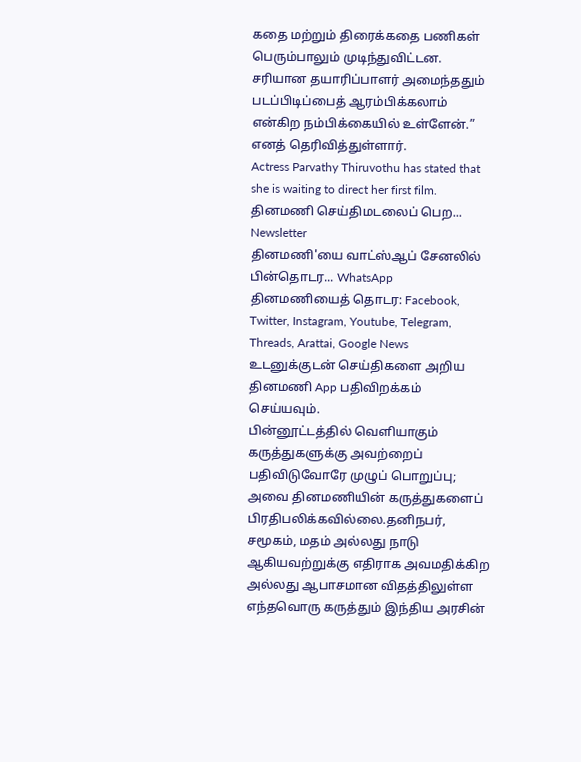கதை மற்றும் திரைக்கதை பணிகள் பெரும்பாலும் முடிந்துவிட்டன. சரியான தயாரிப்பாளர் அமைந்ததும் படப்பிடிப்பைத் ஆரம்பிக்கலாம் என்கிற நம்பிக்கையில் உள்ளேன்.” எனத் தெரிவித்துள்ளார்.
Actress Parvathy Thiruvothu has stated that she is waiting to direct her first film.
தினமணி செய்திமடலைப் பெற... Newsletter
தினமணி'யை வாட்ஸ்ஆப் சேனலில் பின்தொடர... WhatsApp
தினமணியைத் தொடர: Facebook, Twitter, Instagram, Youtube, Telegram, Threads, Arattai, Google News
உடனுக்குடன் செய்திகளை அறிய தினமணி App பதிவிறக்கம் செய்யவும்.
பின்னூட்டத்தில் வெளியாகும் கருத்துகளுக்கு அவற்றைப் பதிவிடுவோரே முழுப் பொறுப்பு; அவை தினமணியின் கருத்துகளைப் பிரதிபலிக்கவில்லை.தனிநபர், சமூகம், மதம் அல்லது நாடு ஆகியவற்றுக்கு எதிராக அவமதிக்கிற அல்லது ஆபாசமான விதத்திலுள்ள எந்தவொரு கருத்தும் இந்திய அரசின்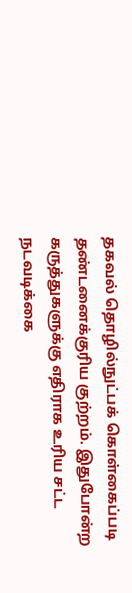தகவல் தொழில்நுட்பக் கொள்கைப்படி தண்டனைக்குரிய குற்றம். இதுபோன்ற கருத்துகளுக்கு எதிராக உரிய சட்ட நடவடிக்கை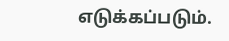எடுக்கப்படும்.